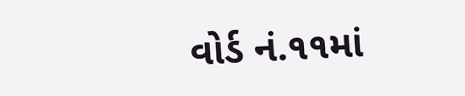વોર્ડ નં.૧૧માં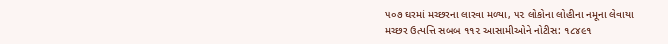૫૦૭ ઘરમાં મચ્છરના લારવા મળ્યા, ૫૨ લોકોના લોહીના નમૂના લેવાયા
મચ્છર ઉત્પત્તિ સબબ ૧૧૨ આસામીઓને નોટીસ: ૧૮૪૯૧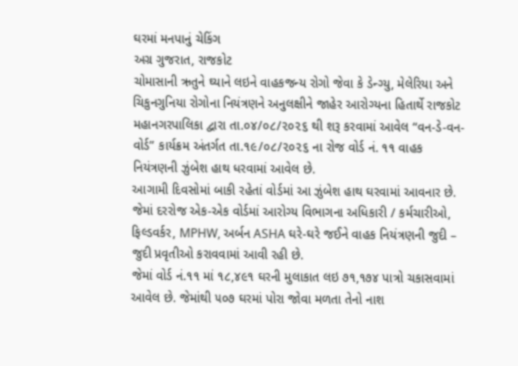ઘરમાં મનપાનું ચેકિંગ
અગ્ર ગુજરાત, રાજકોટ
ચોમાસાની ઋતુને ઘ્યાને લઇને વાહકજન્ય રોગો જેવા કે ડેન્ગ્યુ, મેલેરિયા અને ચિકુનગુનિયા રોગોના નિયંત્રણને અનુલક્ષીને જાહેર આરોગ્યના હિતાર્થે રાજકોટ મહાનગરપાલિકા દ્વારા તા.૦૪/૦૮/૨૦૨૬ થી શરૂ કરવામાં આવેલ “વન-ડે-વન-વોર્ડ” કાર્યક્રમ અંતર્ગત તા.૧૯/૦૮/૨૦૨૬ ના રોજ વોર્ડ નં. ૧૧ વાહક નિયંત્રણની ઝુંબેશ હાથ ધરવામાં આવેલ છે.
આગામી દિવસોમાં બાકી રહેતાં વોર્ડમાં આ ઝુંબેશ હાથ ઘરવામાં આવનાર છે. જેમાં દરરોજ એક-એક વોર્ડમાં આરોગ્ય વિભાગના અધિકારી / કર્મચારીઓ, ફિલ્ડવર્કર, MPHW, અર્બન ASHA ઘરે-ઘરે જઈને વાહક નિયંત્રણની જુદી – જુદી પ્રવૃતીઓ કરાવવામાં આવી રહી છે.
જેમાં વોર્ડ નં.૧૧ માં ૧૮,૪૯૧ ઘરની મુલાકાત લઇ ૭૧,૧૭૪ પાત્રો ચકાસવામાં આવેલ છે. જેમાંથી ૫૦૭ ઘરમાં પોરા જોવા મળતા તેનો નાશ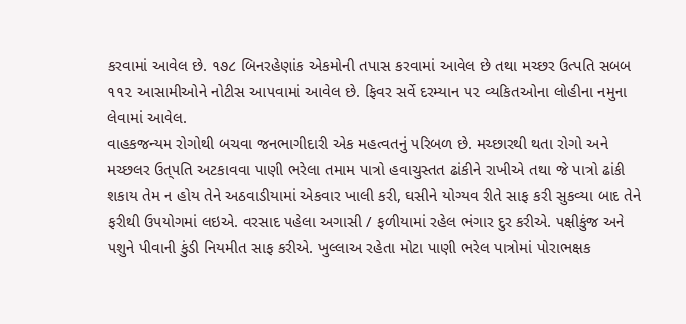કરવામાં આવેલ છે. ૧૭૮ બિનરહેણાંક એકમોની તપાસ કરવામાં આવેલ છે તથા મચ્છર ઉત્પતિ સબબ ૧૧૨ આસામીઓને નોટીસ આ૫વામાં આવેલ છે. ફિવર સર્વે દરમ્યાન ૫૨ વ્યકિતઓના લોહીના નમુના લેવામાં આવેલ.
વાહકજન્યમ રોગોથી બચવા જનભાગીદારી એક મહત્વતનું ૫રિબળ છે. મચ્છારથી થતા રોગો અને મચ્છલર ઉત્૫તિ અટકાવવા પાણી ભરેલા તમામ પાત્રો હવાચુસ્તત ઢાંકીને રાખીએ તથા જે પાત્રો ઢાંકી શકાય તેમ ન હોય તેને અઠવાડીયામાં એકવાર ખાલી કરી, ઘસીને યોગ્યવ રીતે સાફ કરી સુકવ્યા બાદ તેને ફરીથી ઉ૫યોગમાં લઇએ. વરસાદ ૫હેલા અગાસી / ફળીયામાં રહેલ ભંગાર દુર કરીએ. ૫ક્ષીકુંજ અને ૫શુને પીવાની કુંડી નિયમીત સાફ કરીએ. ખુલ્લાઅ રહેતા મોટા પાણી ભરેલ પાત્રોમાં પોરાભક્ષક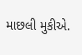માછલી મુકીએ.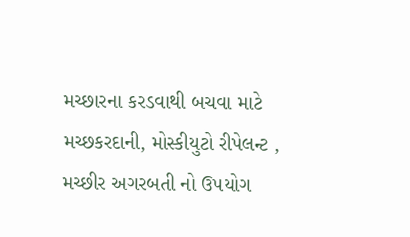મચ્છારના કરડવાથી બચવા માટે મચ્છકરદાની, મોસ્કીયુટો રીપેલન્ટ , મચ્છીર અગરબતી નો ઉ૫યોગ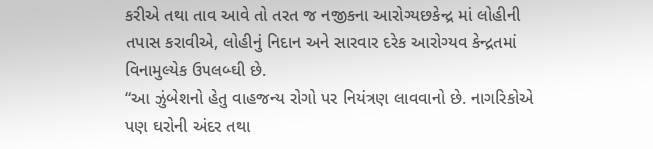કરીએ તથા તાવ આવે તો તરત જ નજીકના આરોગ્યછકેન્દ્ર માં લોહીની તપાસ કરાવીએ, લોહીનું નિદાન અને સારવાર દરેક આરોગ્યવ કેન્દ્રતમાં વિનામુલ્યેક ઉ૫લબ્ઘી છે.
“આ ઝુંબેશનો હેતુ વાહજન્ય રોગો પર નિયંત્રણ લાવવાનો છે. નાગરિકોએ પણ ઘરોની અંદર તથા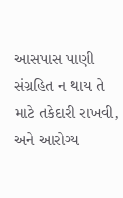આસપાસ પાણી સંગ્રહિત ન થાય તે માટે તકેદારી રાખવી, અને આરોગ્ય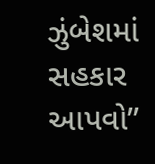ઝુંબેશમાં સહકાર આપવો’’